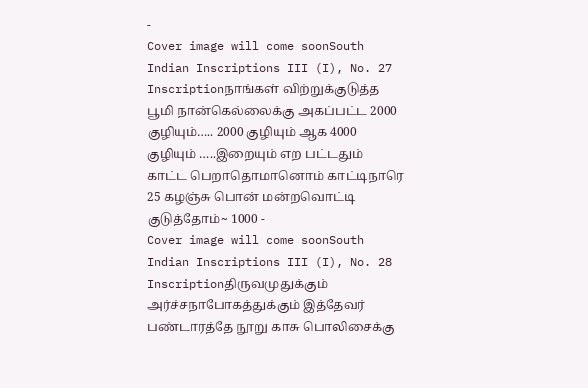-
Cover image will come soonSouth Indian Inscriptions III (I), No. 27
Inscriptionநாங்கள் விற்றுக்குடுத்த பூமி நான்கெல்லைக்கு அகப்பட்ட 2000 குழியும்….. 2000 குழியும் ஆக 4000 குழியும் …..இறையும் எற பட்டதும் காட்ட பெறாதொமானொம் காட்டிநாரெ 25 கழஞ்சு பொன் மன்றவொட்டி குடுத்தோம்~ 1000 -
Cover image will come soonSouth Indian Inscriptions III (I), No. 28
Inscriptionதிருவமுதுக்கும் அர்ச்சநாபோகத்துக்கும் இத்தேவர் பண்டாரத்தே நூறு காசு பொலிசைக்கு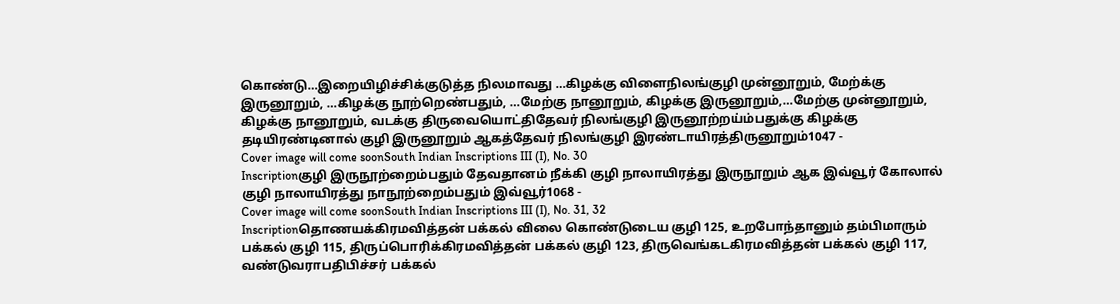கொண்டு…இறையிழிச்சிக்குடுத்த நிலமாவது …கிழக்கு விளைநிலங்குழி முன்னூறும், மேற்க்கு இருனூறும், …கிழக்கு நூற்றெண்பதும், …மேற்கு நானூறும், கிழக்கு இருனூறும்,…மேற்கு முன்னூறும், கிழக்கு நானூறும், வடக்கு திருவையொட்திதேவர் நிலங்குழி இருனூற்றய்ம்பதுக்கு கிழக்கு தடியிரண்டினால் குழி இருனூறும் ஆகத்தேவர் நிலங்குழி இரண்டாயிரத்திருனூறும்1047 -
Cover image will come soonSouth Indian Inscriptions III (I), No. 30
Inscriptionகுழி இருநூற்றைம்பதும் தேவதானம் நீக்கி குழி நாலாயிரத்து இருநூறும் ஆக இவ்வூர் கோலால் குழி நாலாயிரத்து நாநூற்றைம்பதும் இவ்வூர்1068 -
Cover image will come soonSouth Indian Inscriptions III (I), No. 31, 32
Inscriptionதொணயக்கிரமவித்தன் பக்கல் விலை கொண்டுடைய குழி 125, உறபோந்தானும் தம்பிமாரும் பக்கல் குழி 115, திருப்பொரிக்கிரமவித்தன் பக்கல் குழி 123, திருவெங்கடகிரமவித்தன் பக்கல் குழி 117, வண்டுவராபதிபிச்சர் பக்கல்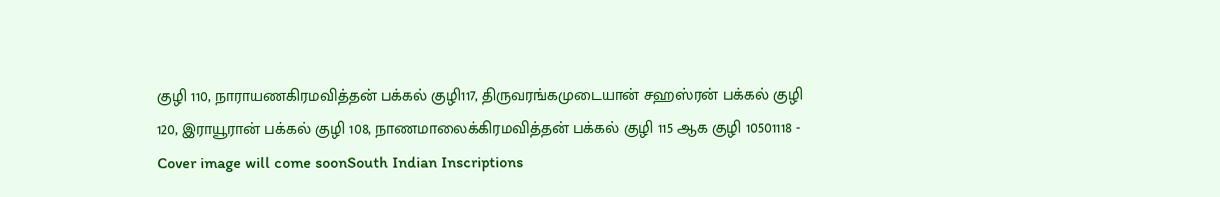குழி 110, நாராயணகிரமவித்தன் பக்கல் குழி117, திருவரங்கமுடையான் சஹஸ்ரன் பக்கல் குழி 120, இராயூரான் பக்கல் குழி 108, நாணமாலைக்கிரமவித்தன் பக்கல் குழி 115 ஆக குழி 10501118 -
Cover image will come soonSouth Indian Inscriptions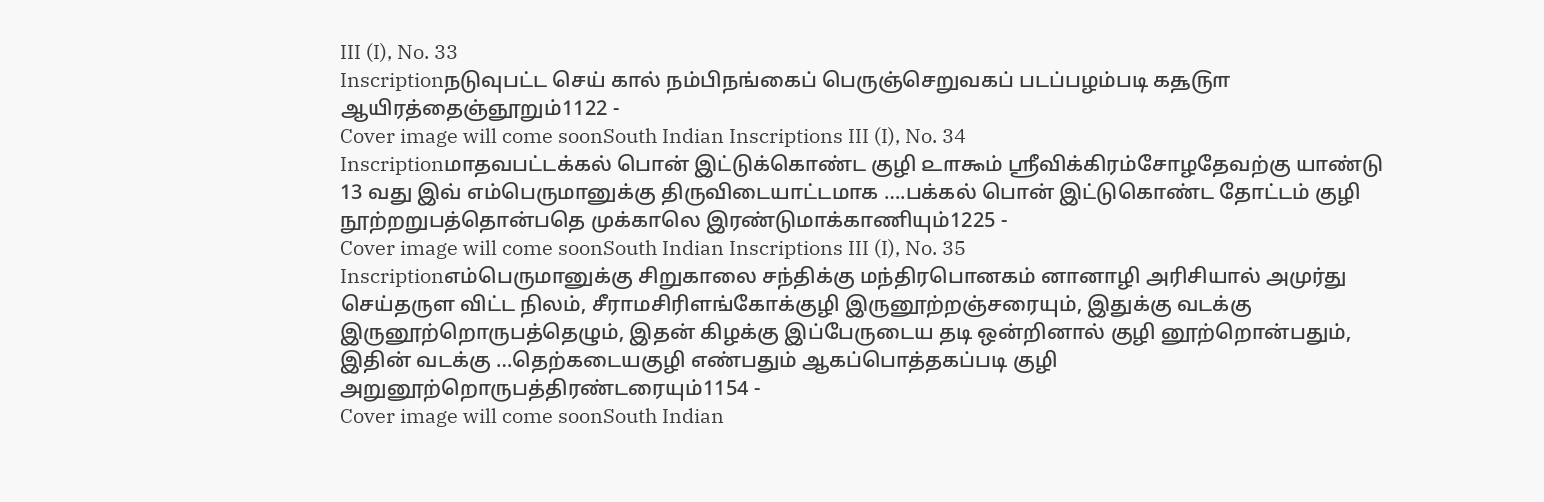III (I), No. 33
Inscriptionநடுவுபட்ட செய் கால் நம்பிநங்கைப் பெருஞ்செறுவகப் படப்பழம்படி ௧௲௫௱ ஆயிரத்தைஞ்ஞூறும்1122 -
Cover image will come soonSouth Indian Inscriptions III (I), No. 34
Inscriptionமாதவபட்டக்கல் பொன் இட்டுக்கொண்ட குழி ௨௱௯ம் ஸ்ரீவிக்கிரம்சோழதேவற்கு யாண்டு 13 வது இவ் எம்பெருமானுக்கு திருவிடையாட்டமாக ….பக்கல் பொன் இட்டுகொண்ட தோட்டம் குழி நூற்றறுபத்தொன்பதெ முக்காலெ இரண்டுமாக்காணியும்1225 -
Cover image will come soonSouth Indian Inscriptions III (I), No. 35
Inscriptionஎம்பெருமானுக்கு சிறுகாலை சந்திக்கு மந்திரபொனகம் னானாழி அரிசியால் அமுர்து செய்தருள விட்ட நிலம், சீராமசிரிளங்கோக்குழி இருனூற்றஞ்சரையும், இதுக்கு வடக்கு இருனூற்றொருபத்தெழும், இதன் கிழக்கு இப்பேருடைய தடி ஒன்றினால் குழி னூற்றொன்பதும், இதின் வடக்கு …தெற்கடையகுழி எண்பதும் ஆகப்பொத்தகப்படி குழி அறுனூற்றொருபத்திரண்டரையும்1154 -
Cover image will come soonSouth Indian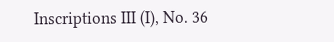Inscriptions III (I), No. 36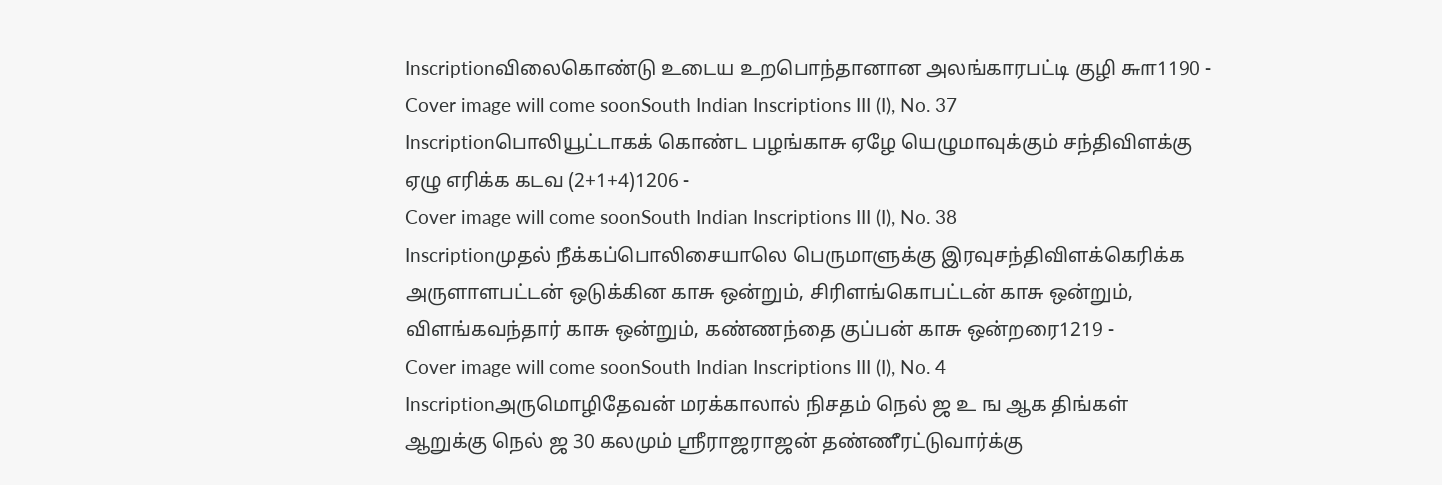Inscriptionவிலைகொண்டு உடைய உறபொந்தானான அலங்காரபட்டி குழி ௬௱1190 -
Cover image will come soonSouth Indian Inscriptions III (I), No. 37
Inscriptionபொலியூட்டாகக் கொண்ட பழங்காசு ஏழே யெழுமாவுக்கும் சந்திவிளக்கு ஏழு எரிக்க கடவ (2+1+4)1206 -
Cover image will come soonSouth Indian Inscriptions III (I), No. 38
Inscriptionமுதல் நீக்கப்பொலிசையாலெ பெருமாளுக்கு இரவுசந்திவிளக்கெரிக்க அருளாளபட்டன் ஒடுக்கின காசு ஒன்றும், சிரிளங்கொபட்டன் காசு ஒன்றும், விளங்கவந்தார் காசு ஒன்றும், கண்ணந்தை குப்பன் காசு ஒன்றரை1219 -
Cover image will come soonSouth Indian Inscriptions III (I), No. 4
Inscriptionஅருமொழிதேவன் மரக்காலால் நிசதம் நெல் ஜ உ ங ஆக திங்கள் ஆறுக்கு நெல் ஜ 30 கலமும் ஸ்ரீராஜராஜன் தண்ணீரட்டுவார்க்கு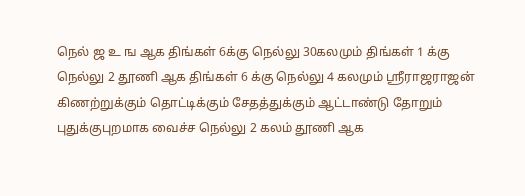நெல் ஜ உ ங ஆக திங்கள் 6க்கு நெல்லு 30கலமும் திங்கள் 1 க்கு நெல்லு 2 தூணி ஆக திங்கள் 6 க்கு நெல்லு 4 கலமும் ஸ்ரீராஜராஜன் கிணற்றுக்கும் தொட்டிக்கும் சேதத்துக்கும் ஆட்டாண்டு தோறும் புதுக்குபுறமாக வைச்ச நெல்லு 2 கலம் தூணி ஆக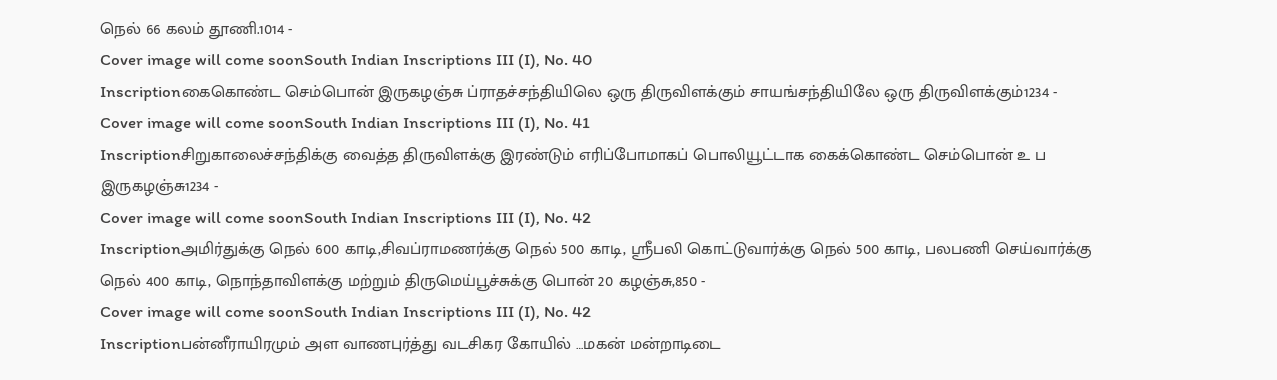நெல் 66 கலம் தூணி.1014 -
Cover image will come soonSouth Indian Inscriptions III (I), No. 40
Inscriptionகைகொண்ட செம்பொன் இருகழஞ்சு ப்ராதச்சந்தியிலெ ஒரு திருவிளக்கும் சாயங்சந்தியிலே ஒரு திருவிளக்கும்1234 -
Cover image will come soonSouth Indian Inscriptions III (I), No. 41
Inscriptionசிறுகாலைச்சந்திக்கு வைத்த திருவிளக்கு இரண்டும் எரிப்போமாகப் பொலியூட்டாக கைக்கொண்ட செம்பொன் உ ப இருகழஞ்சு1234 -
Cover image will come soonSouth Indian Inscriptions III (I), No. 42
Inscriptionஅமிர்துக்கு நெல் 600 காடி,சிவப்ராமணர்க்கு நெல் 500 காடி, ஸ்ரீபலி கொட்டுவார்க்கு நெல் 500 காடி, பலபணி செய்வார்க்கு நெல் 400 காடி, நொந்தாவிளக்கு மற்றும் திருமெய்பூச்சுக்கு பொன் 20 கழஞ்சு,850 -
Cover image will come soonSouth Indian Inscriptions III (I), No. 42
Inscriptionபன்னீராயிரமும் அள வாணபுர்த்து வடசிகர கோயில் …மகன் மன்றாடிடை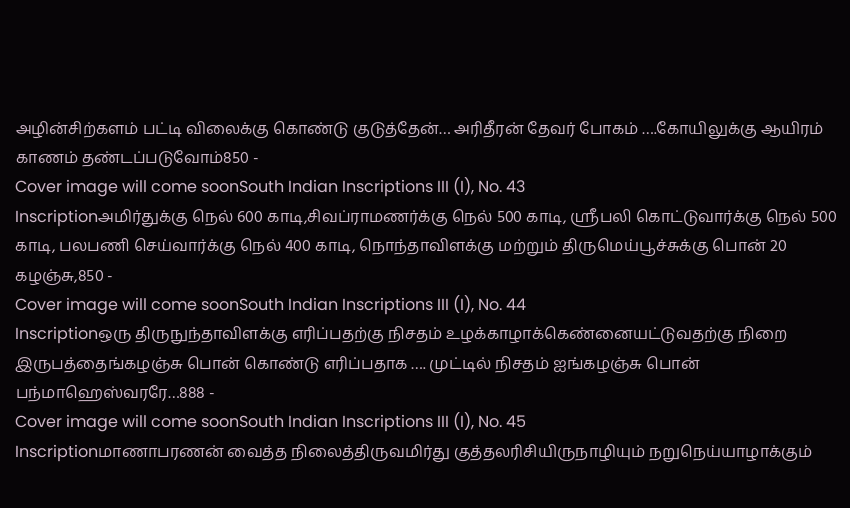அழின்சிற்களம் பட்டி விலைக்கு கொண்டு குடுத்தேன்… அரிதீரன் தேவர் போகம் ….கோயிலுக்கு ஆயிரம் காணம் தண்டப்படுவோம்850 -
Cover image will come soonSouth Indian Inscriptions III (I), No. 43
Inscriptionஅமிர்துக்கு நெல் 600 காடி,சிவப்ராமணர்க்கு நெல் 500 காடி, ஸ்ரீபலி கொட்டுவார்க்கு நெல் 500 காடி, பலபணி செய்வார்க்கு நெல் 400 காடி, நொந்தாவிளக்கு மற்றும் திருமெய்பூச்சுக்கு பொன் 20 கழஞ்சு,850 -
Cover image will come soonSouth Indian Inscriptions III (I), No. 44
Inscriptionஒரு திருநுந்தாவிளக்கு எரிப்பதற்கு நிசதம் உழக்காழாக்கெண்னையட்டுவதற்கு நிறை இருபத்தைங்கழஞ்சு பொன் கொண்டு எரிப்பதாக …. முட்டில் நிசதம் ஐங்கழஞ்சு பொன் பந்மாஹெஸ்வரரே…888 -
Cover image will come soonSouth Indian Inscriptions III (I), No. 45
Inscriptionமாணாபரணன் வைத்த நிலைத்திருவமிர்து குத்தலரிசியிருநாழியும் நறுநெய்யாழாக்கும்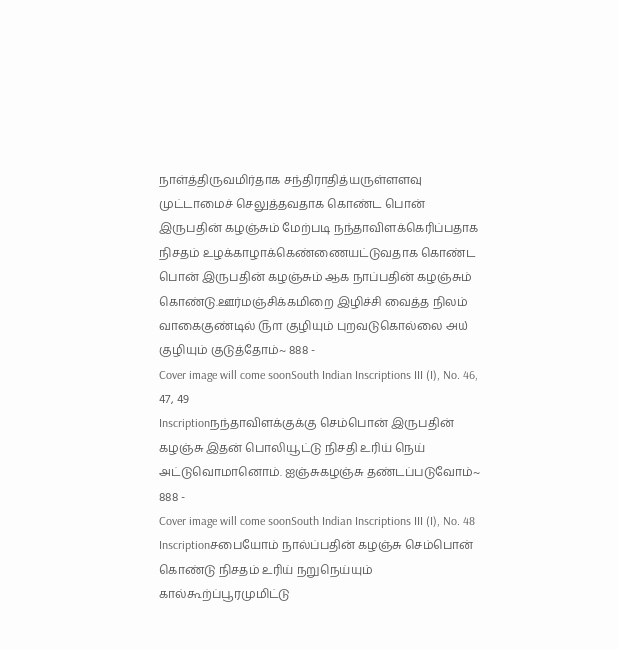நாள்த்திருவமிர்தாக சந்திராதித்யருள்ளளவு முட்டாமைச் செலுத்தவதாக கொண்ட பொன் இருபதின் கழஞ்சும் மேற்படி நந்தாவிளக்கெரிப்பதாக நிசதம் உழக்காழாக்கெண்ணையட்டுவதாக கொண்ட பொன் இருபதின் கழஞ்சும் ஆக நாப்பதின் கழஞ்சும் கொண்டு.ஊர்மஞ்சிக்கமிறை இழிச்சி வைத்த நிலம் வாகைகுண்டில் ௫௱ குழியும் புறவடுகொல்லை ௮௰ குழியும் குடுத்தோம்~ 888 -
Cover image will come soonSouth Indian Inscriptions III (I), No. 46, 47, 49
Inscriptionநந்தாவிளக்குக்கு செம்பொன் இருபதின் கழஞ்சு இதன் பொலியூட்டு நிசதி உரிய் நெய் அட்டுவொமானொம். ஐஞ்சுகழஞ்சு தண்டப்படுவோம்~ 888 -
Cover image will come soonSouth Indian Inscriptions III (I), No. 48
Inscriptionசபையோம் நால்ப்பதின் கழஞ்சு செம்பொன் கொண்டு நிசதம் உரிய் நறுநெய்யும் கால்கூற்ப்பூரமுமிட்டு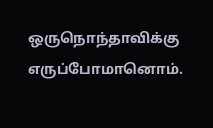ஒருநொந்தாவிக்கு எருப்போமானொம்.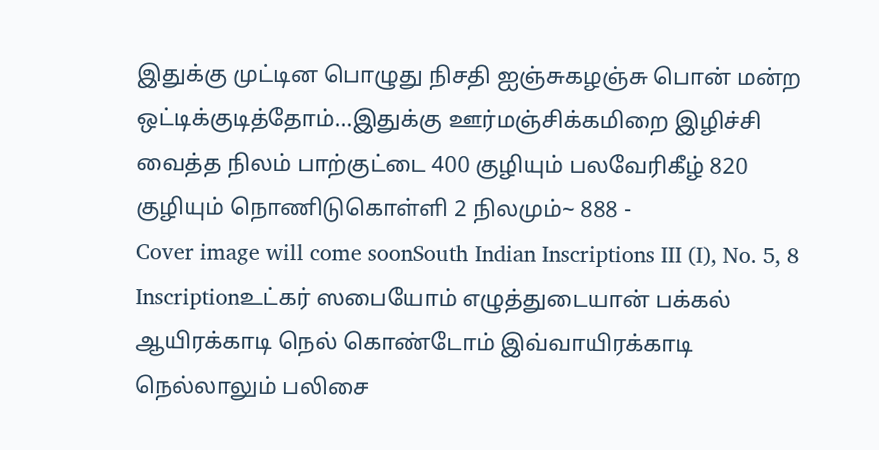இதுக்கு முட்டின பொழுது நிசதி ஐஞ்சுகழஞ்சு பொன் மன்ற ஒட்டிக்குடித்தோம்…இதுக்கு ஊர்மஞ்சிக்கமிறை இழிச்சி வைத்த நிலம் பாற்குட்டை 400 குழியும் பலவேரிகீழ் 820 குழியும் நொணிடுகொள்ளி 2 நிலமும்~ 888 -
Cover image will come soonSouth Indian Inscriptions III (I), No. 5, 8
Inscriptionஉட்கர் ஸபையோம் எழுத்துடையான் பக்கல் ஆயிரக்காடி நெல் கொண்டோம் இவ்வாயிரக்காடி நெல்லாலும் பலிசை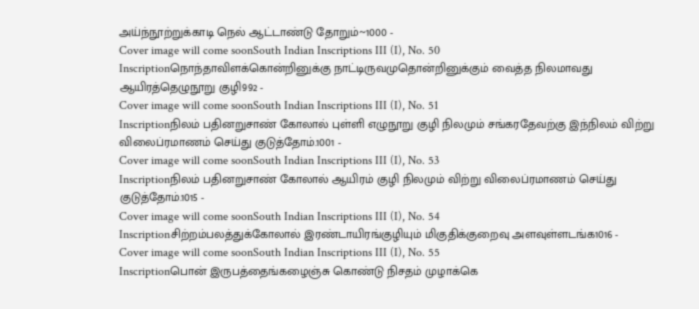அய்ந்நூற்றுக்காடி நெல் ஆட்டாண்டு தோறும்~1000 -
Cover image will come soonSouth Indian Inscriptions III (I), No. 50
Inscriptionநொந்தாவிளக்கொன்றினுக்கு நாட்டிருவமுதொன்றினுக்கும் வைத்த நிலமாவது ஆயிரத்தெழுநூறு குழி992 -
Cover image will come soonSouth Indian Inscriptions III (I), No. 51
Inscriptionநிலம் பதினறுசாண் கோலால் புள்ளி எழுநூறு குழி நிலமும் சங்கரதேவற்கு இந்நிலம் விற்று விலைப்ரமாணம் செய்து குடுத்தோம்.1001 -
Cover image will come soonSouth Indian Inscriptions III (I), No. 53
Inscriptionநிலம் பதினறுசாண் கோலால் ஆயிரம் குழி நிலமும் விற்று விலைப்ரமாணம் செய்து குடுத்தோம்.1015 -
Cover image will come soonSouth Indian Inscriptions III (I), No. 54
Inscriptionசிற்றம்பலத்துக்கோலால் இரண்டாயிரங்குழியும் மிகுதிக்குறைவு அளவுள்ளடங்க1016 -
Cover image will come soonSouth Indian Inscriptions III (I), No. 55
Inscriptionபொன் இருபத்தைங்கழைஞ்சு கொண்டு நிசதம் முழாக்கெ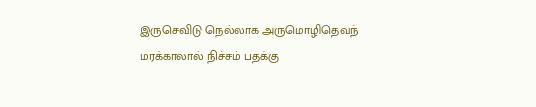இருசெவிடு நெல்லாக அருமொழிதெவந் மரக்காலால் நிச்சம் பதக்கு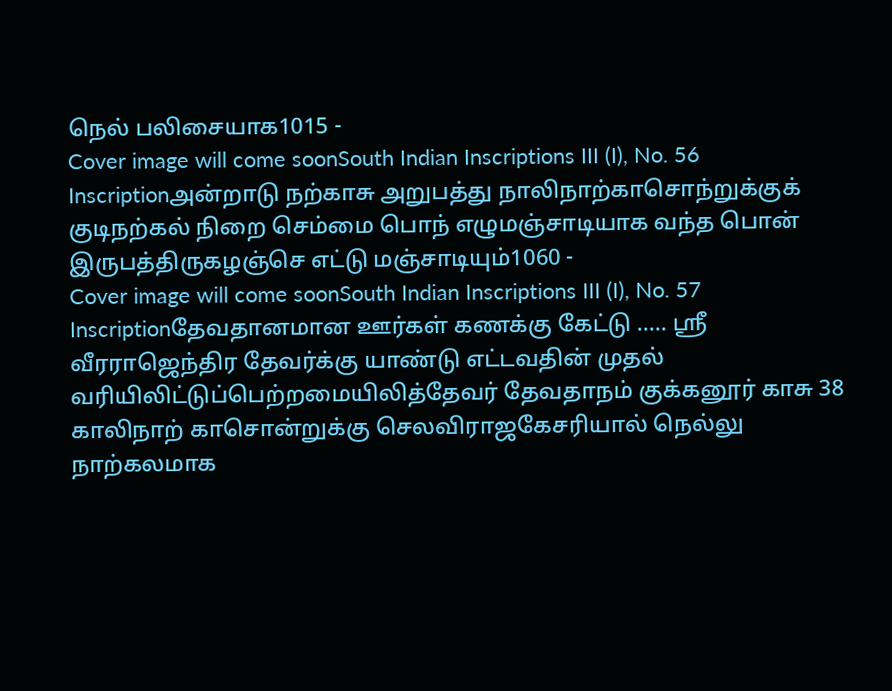நெல் பலிசையாக1015 -
Cover image will come soonSouth Indian Inscriptions III (I), No. 56
Inscriptionஅன்றாடு நற்காசு அறுபத்து நாலிநாற்காசொந்றுக்குக் குடிநற்கல் நிறை செம்மை பொந் எழுமஞ்சாடியாக வந்த பொன் இருபத்திருகழஞ்செ எட்டு மஞ்சாடியும்1060 -
Cover image will come soonSouth Indian Inscriptions III (I), No. 57
Inscriptionதேவதானமான ஊர்கள் கணக்கு கேட்டு ….. ஸ்ரீ வீரராஜெந்திர தேவர்க்கு யாண்டு எட்டவதின் முதல் வரியிலிட்டுப்பெற்றமையிலித்தேவர் தேவதாநம் குக்கனூர் காசு 38 காலிநாற் காசொன்றுக்கு செலவிராஜகேசரியால் நெல்லு நாற்கலமாக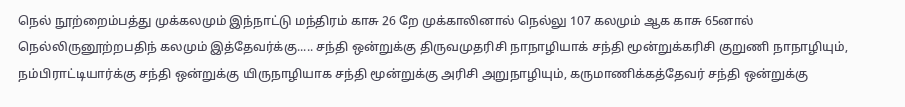நெல் நூற்றைம்பத்து முக்கலமும் இந்நாட்டு மந்திரம் காசு 26 றே முக்காலினால் நெல்லு 107 கலமும் ஆக காசு 65னால் நெல்லிருனூற்றபதிந் கலமும் இத்தேவர்க்கு..... சந்தி ஒன்றுக்கு திருவமுதரிசி நாநாழியாக் சந்தி மூன்றுக்கரிசி குறுணி நாநாழியும், நம்பிராட்டியார்க்கு சந்தி ஒன்றுக்கு யிருநாழியாக சந்தி மூன்றுக்கு அரிசி அறுநாழியும், கருமாணிக்கத்தேவர் சந்தி ஒன்றுக்கு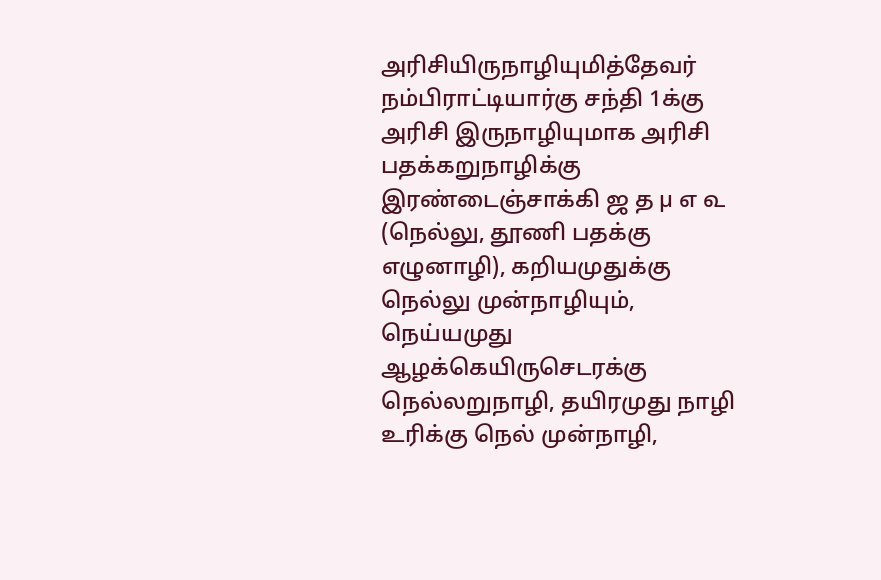அரிசியிருநாழியுமித்தேவர் நம்பிராட்டியார்கு சந்தி 1க்கு அரிசி இருநாழியுமாக அரிசி பதக்கறுநாழிக்கு இரண்டைஞ்சாக்கி ஜ த µ எ ௳ (நெல்லு, தூணி பதக்கு எழுனாழி), கறியமுதுக்கு நெல்லு முன்நாழியும், நெய்யமுது ஆழக்கெயிருசெடரக்கு நெல்லறுநாழி, தயிரமுது நாழி உரிக்கு நெல் முன்நாழி,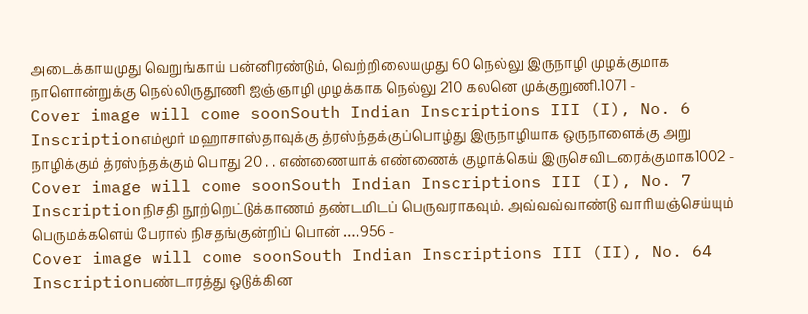அடைக்காயமுது வெறுங்காய் பன்னிரண்டும், வெற்றிலையமுது 60 நெல்லு இருநாழி முழக்குமாக நாளொன்றுக்கு நெல்லிருதூணி ஐஞ்ஞாழி முழக்காக நெல்லு 210 கலனெ முக்குறுணி.1071 -
Cover image will come soonSouth Indian Inscriptions III (I), No. 6
Inscriptionஎம்மூர் மஹாசாஸ்தாவுக்கு த்ரஸ்ந்தக்குப்பொழ்து இருநாழியாக ஒருநாளைக்கு அறு நாழிக்கும் த்ரஸ்ந்தக்கும் பொது 20 . . எண்ணையாக் எண்ணைக் குழாக்கெய் இருசெவிடரைக்குமாக1002 -
Cover image will come soonSouth Indian Inscriptions III (I), No. 7
Inscriptionநிசதி நூற்றெட்டுக்காணம் தண்டமிடப் பெருவராகவும். அவ்வவ்வாண்டு வாரியஞ்செய்யும் பெருமக்களெய் பேரால் நிசதங்குன்றிப் பொன் ….956 -
Cover image will come soonSouth Indian Inscriptions III (II), No. 64
Inscriptionபண்டாரத்து ஒடுக்கின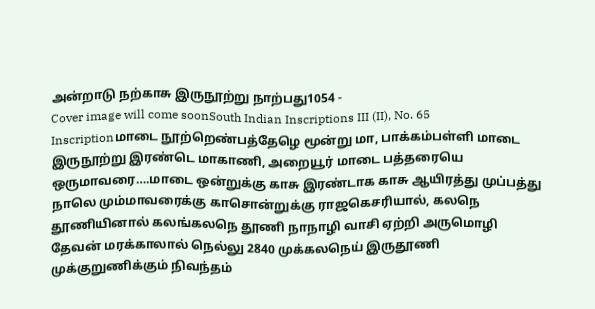அன்றாடு நற்காசு இருநூற்று நாற்பது1054 -
Cover image will come soonSouth Indian Inscriptions III (II), No. 65
Inscriptionமாடை நூற்றெண்பத்தேழெ மூன்று மா, பாக்கம்பள்ளி மாடை இருநூற்று இரண்டெ மாகாணி, அறையூர் மாடை பத்தரையெ ஒருமாவரை….மாடை ஒன்றுக்கு காசு இரண்டாக காசு ஆயிரத்து முப்பத்து நாலெ மும்மாவரைக்கு காசொன்றுக்கு ராஜகெசரியால், கலநெ தூணியினால் கலங்கலநெ தூணி நாநாழி வாசி ஏற்றி அருமொழி தேவன் மரக்காலால் நெல்லு 2840 முக்கலநெய் இருதூணி முக்குறுணிக்கும் நிவந்தம்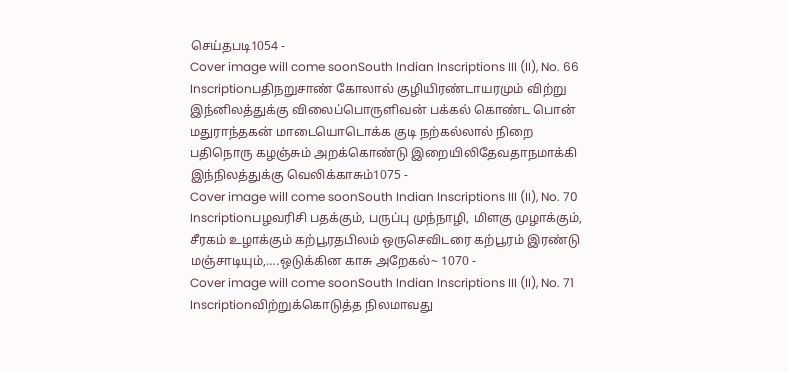செய்தபடி1054 -
Cover image will come soonSouth Indian Inscriptions III (II), No. 66
Inscriptionபதிநறுசாண் கோலால் குழியிரண்டாயரமும் விற்று இந்னிலத்துக்கு விலைப்பொருளிவன் பக்கல் கொண்ட பொன் மதுராந்தகன் மாடையொடொக்க குடி நற்கல்லால் நிறை பதிநொரு கழஞ்சும் அறக்கொண்டு இறையிலிதேவதாநமாக்கி இந்நிலத்துக்கு வெலிக்காசும்1075 -
Cover image will come soonSouth Indian Inscriptions III (II), No. 70
Inscriptionபழவரிசி பதக்கும், பருப்பு முந்நாழி, மிளகு முழாக்கும், சீரகம் உழாக்கும் கற்பூரதபிலம் ஒருசெவிடரை கற்பூரம் இரண்டு மஞ்சாடியும்,….ஒடுக்கின காசு அறேகல்~ 1070 -
Cover image will come soonSouth Indian Inscriptions III (II), No. 71
Inscriptionவிற்றுக்கொடுத்த நிலமாவது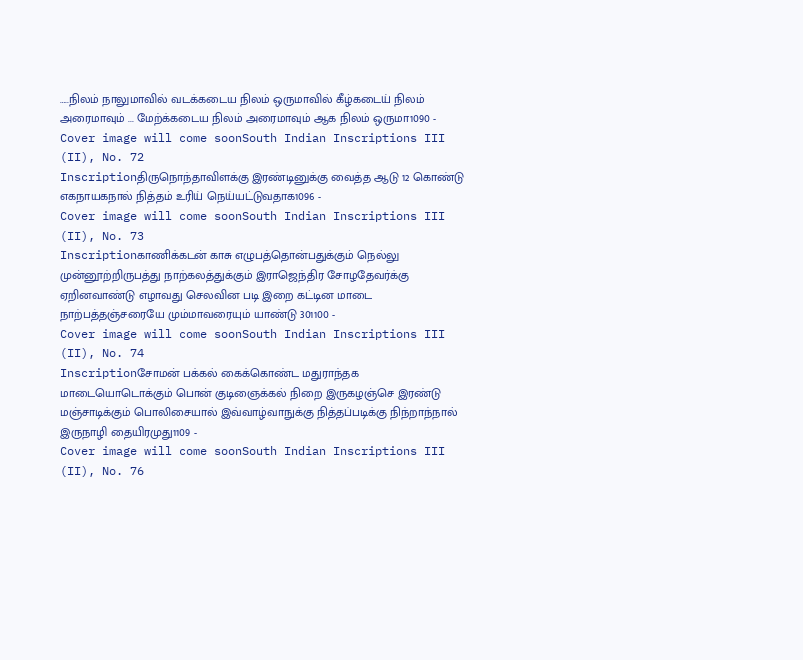…..நிலம் நாலுமாவில் வடக்கடைய நிலம் ஒருமாவில் கீழ்கடைய் நிலம் அரைமாவும் ... மேற்க்கடைய நிலம் அரைமாவும் ஆக நிலம் ஒருமா1090 -
Cover image will come soonSouth Indian Inscriptions III (II), No. 72
Inscriptionதிருநொந்தாவிளக்கு இரண்டினுக்கு வைத்த ஆடு 12 கொண்டு எகநாயகநால் நித்தம் உரிய் நெய்யட்டுவதாக1096 -
Cover image will come soonSouth Indian Inscriptions III (II), No. 73
Inscriptionகாணிக்கடன் காசு எழுபத்தொன்பதுக்கும் நெல்லு முன்னூற்றிருபத்து நாற்கலத்துக்கும் இராஜெந்திர சோழதேவர்க்கு ஏறினவாண்டு எழாவது செலவின படி இறை கட்டின மாடை நாற்பத்தஞ்சரையே மும்மாவரையும் யாண்டு 301100 -
Cover image will come soonSouth Indian Inscriptions III (II), No. 74
Inscriptionசோமன் பக்கல் கைக்கொண்ட மதுராந்தக மாடையொடொக்கும் பொன் குடிஞைக்கல் நிறை இருகழஞ்செ இரண்டு மஞ்சாடிக்கும் பொலிசையால் இவ்வாழ்வாநுக்கு நித்தப்படிக்கு நிந்றாந்நால் இருநாழி தையிரமுது1109 -
Cover image will come soonSouth Indian Inscriptions III (II), No. 76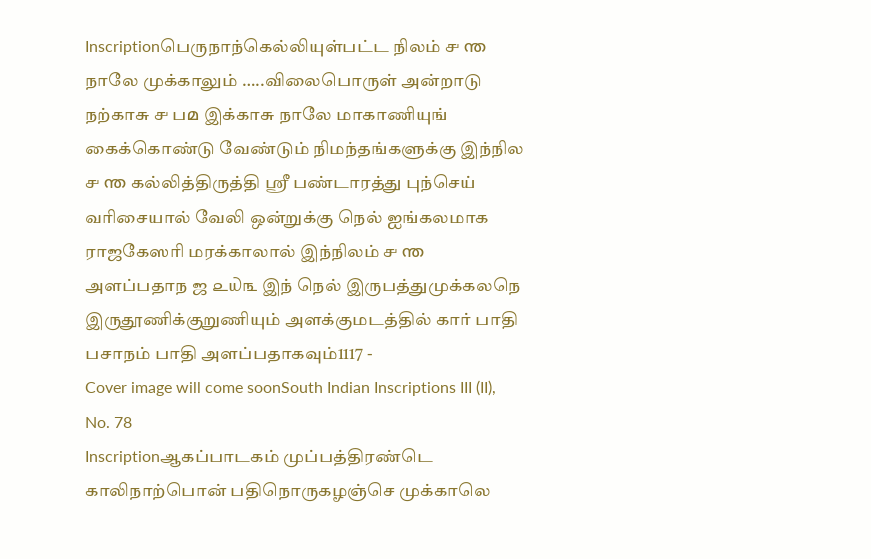Inscriptionபெருநாந்கெல்லியுள்பட்ட நிலம் ௪ ന്ത நாலே முக்காலும் …..விலைபொருள் அன்றாடு நற்காசு ௪ பമ இக்காசு நாலே மாகாணியுங் கைக்கொண்டு வேண்டும் நிமந்தங்களுக்கு இந்நில ௪ ന്ത கல்லித்திருத்தி ஸ்ரீ பண்டாரத்து புந்செய் வரிசையால் வேலி ஒன்றுக்கு நெல் ஐங்கலமாக ராஜகேஸரி மரக்காலால் இந்நிலம் ௪ ന്ത அளப்பதாந ஜ ௨௰௩ இந் நெல் இருபத்துமுக்கலநெ இருதூணிக்குறுணியும் அளக்குமடத்தில் கார் பாதி பசாநம் பாதி அளப்பதாகவும்1117 -
Cover image will come soonSouth Indian Inscriptions III (II), No. 78
Inscriptionஆகப்பாடகம் முப்பத்திரண்டெ காலிநாற்பொன் பதிநொருகழஞ்செ முக்காலெ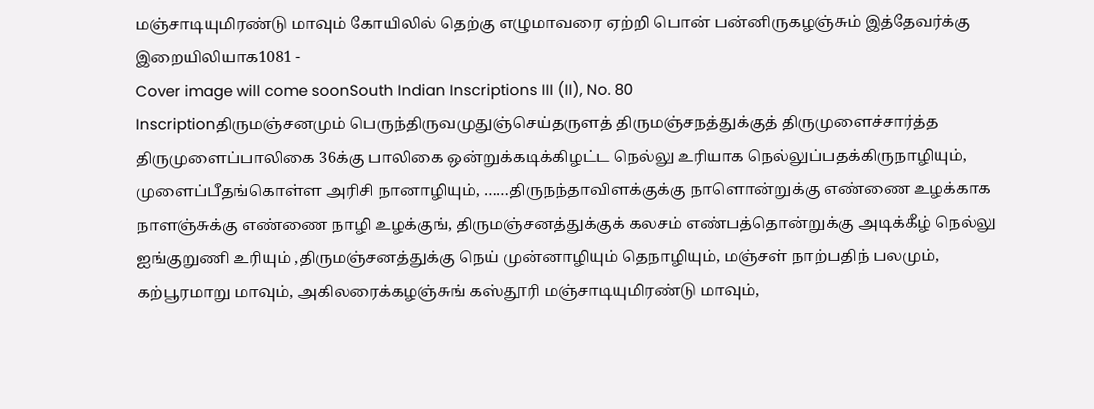மஞ்சாடியுமிரண்டு மாவும் கோயிலில் தெற்கு எழுமாவரை ஏற்றி பொன் பன்னிருகழஞ்சும் இத்தேவர்க்கு இறையிலியாக1081 -
Cover image will come soonSouth Indian Inscriptions III (II), No. 80
Inscriptionதிருமஞ்சனமும் பெருந்திருவமுதுஞ்செய்தருளத் திருமஞ்சநத்துக்குத் திருமுளைச்சார்த்த திருமுளைப்பாலிகை 36க்கு பாலிகை ஒன்றுக்கடிக்கிழட்ட நெல்லு உரியாக நெல்லுப்பதக்கிருநாழியும், முளைப்பீதங்கொள்ள அரிசி நானாழியும், ……திருநந்தாவிளக்குக்கு நாளொன்றுக்கு எண்ணை உழக்காக நாளஞ்சுக்கு எண்ணை நாழி உழக்குங், திருமஞ்சனத்துக்குக் கலசம் எண்பத்தொன்றுக்கு அடிக்கீழ் நெல்லு ஐங்குறுணி உரியும் ,திருமஞ்சனத்துக்கு நெய் முன்னாழியும் தெநாழியும், மஞ்சள் நாற்பதிந் பலமும், கற்பூரமாறு மாவும், அகிலரைக்கழஞ்சுங் கஸ்தூரி மஞ்சாடியுமிரண்டு மாவும்,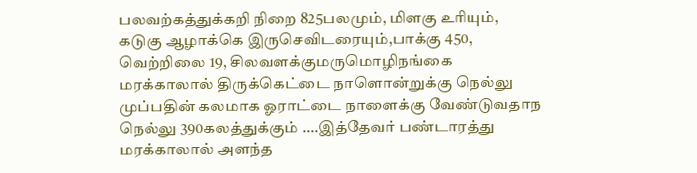பலவற்கத்துக்கறி நிறை 825பலமும், மிளகு உரியும், கடுகு ஆழாக்கெ இருசெவிடரையும்,பாக்கு 450, வெற்றிலை 19, சிலவளக்குமருமொழிநங்கை மரக்காலால் திருக்கெட்டை நாளொன்றுக்கு நெல்லு முப்பதின் கலமாக ஓராட்டை நாளைக்கு வேண்டுவதாந நெல்லு 390கலத்துக்கும் ....இத்தேவர் பண்டாரத்து மரக்காலால் அளந்த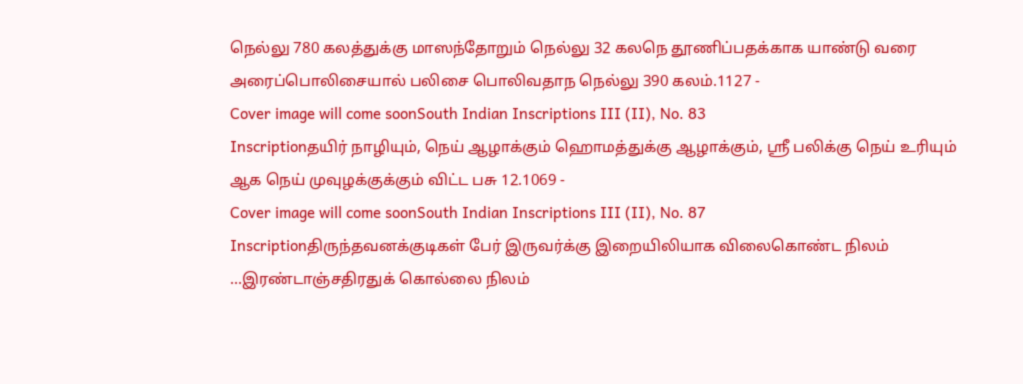நெல்லு 780 கலத்துக்கு மாஸந்தோறும் நெல்லு 32 கலநெ தூணிப்பதக்காக யாண்டு வரை அரைப்பொலிசையால் பலிசை பொலிவதாந நெல்லு 390 கலம்.1127 -
Cover image will come soonSouth Indian Inscriptions III (II), No. 83
Inscriptionதயிர் நாழியும், நெய் ஆழாக்கும் ஹொமத்துக்கு ஆழாக்கும், ஸ்ரீ பலிக்கு நெய் உரியும் ஆக நெய் முவுழக்குக்கும் விட்ட பசு 12.1069 -
Cover image will come soonSouth Indian Inscriptions III (II), No. 87
Inscriptionதிருந்தவனக்குடிகள் பேர் இருவர்க்கு இறையிலியாக விலைகொண்ட நிலம் …இரண்டாஞ்சதிரதுக் கொல்லை நிலம்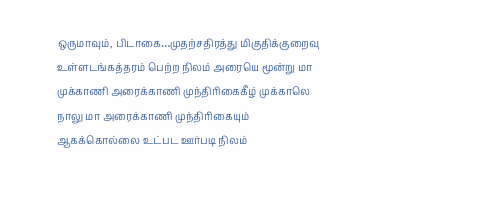ஒருமாவும், பிடாகை…முதற்சதிரத்து மிகுதிக்குறைவு உள்ளடங்கத்தரம் பெற்ற நிலம் அரையெ மூன்று மா முக்காணி அரைக்காணி முந்திரிகைகீழ் முக்காலெ நாலு மா அரைக்காணி முந்திரிகையும் ஆகக்கொல்லை உட்பட ஊர்படி நிலம்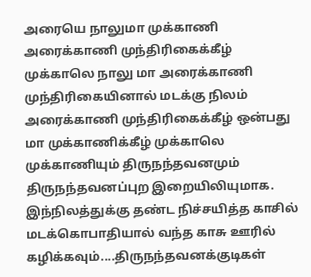அரையெ நாலுமா முக்காணி அரைக்காணி முந்திரிகைக்கீழ் முக்காலெ நாலு மா அரைக்காணி முந்திரிகையினால் மடக்கு நிலம் அரைக்காணி முந்திரிகைக்கீழ் ஒன்பது மா முக்காணிக்கீழ் முக்காலெ முக்காணியும் திருநந்தவனமும் திருநந்தவனப்புற இறையிலியுமாக. இந்நிலத்துக்கு தண்ட நிச்சயித்த காசில் மடக்கொபாதியால் வந்த காசு ஊரில் கழிக்கவும்....திருநந்தவனக்குடிகள்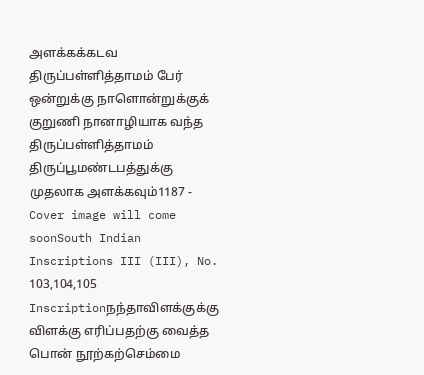அளக்கக்கடவ திருப்பள்ளித்தாமம் பேர் ஒன்றுக்கு நாளொன்றுக்குக் குறுணி நானாழியாக வந்த திருப்பள்ளித்தாமம் திருப்பூமண்டபத்துக்கு முதலாக அளக்கவும்1187 -
Cover image will come soonSouth Indian Inscriptions III (III), No. 103,104,105
Inscriptionநந்தாவிளக்குக்கு விளக்கு எரிப்பதற்கு வைத்த பொன் நூற்கற்செம்மை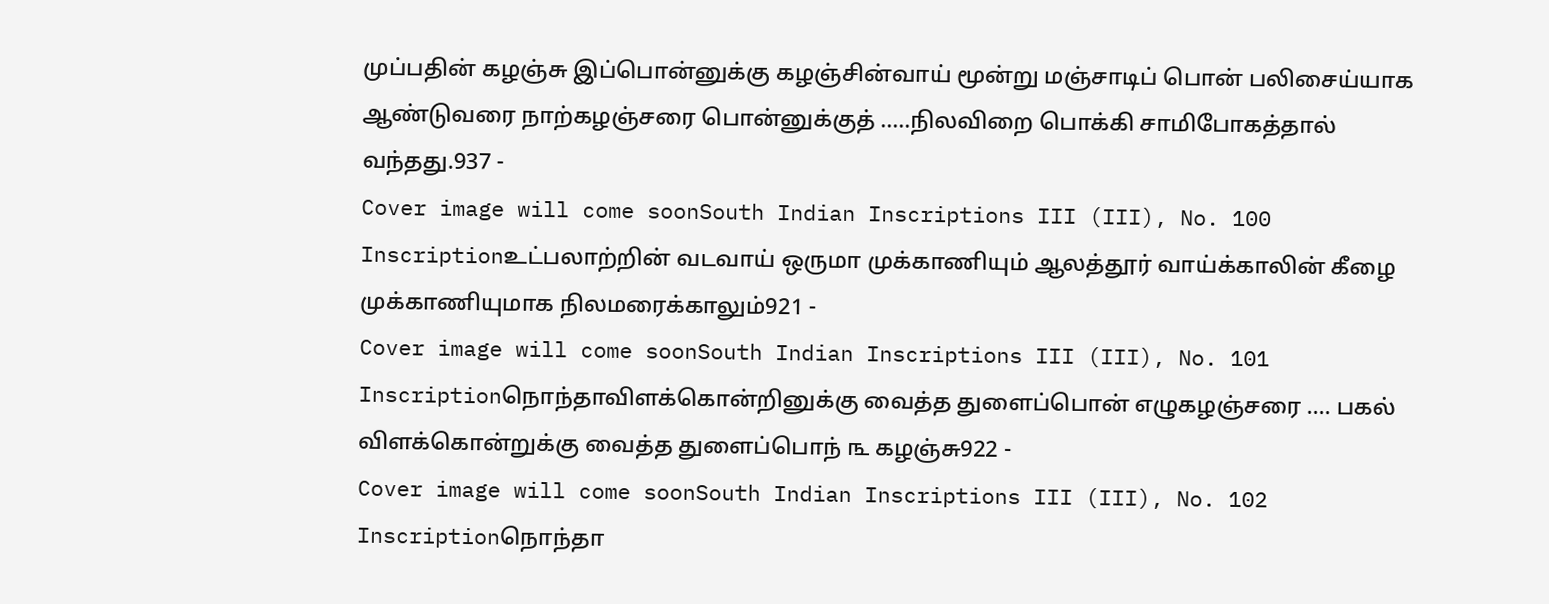முப்பதின் கழஞ்சு இப்பொன்னுக்கு கழஞ்சின்வாய் மூன்று மஞ்சாடிப் பொன் பலிசைய்யாக ஆண்டுவரை நாற்கழஞ்சரை பொன்னுக்குத் …..நிலவிறை பொக்கி சாமிபோகத்தால் வந்தது.937 -
Cover image will come soonSouth Indian Inscriptions III (III), No. 100
Inscriptionஉட்பலாற்றின் வடவாய் ஒருமா முக்காணியும் ஆலத்தூர் வாய்க்காலின் கீழை முக்காணியுமாக நிலமரைக்காலும்921 -
Cover image will come soonSouth Indian Inscriptions III (III), No. 101
Inscriptionநொந்தாவிளக்கொன்றினுக்கு வைத்த துளைப்பொன் எழுகழஞ்சரை …. பகல் விளக்கொன்றுக்கு வைத்த துளைப்பொந் ௩ கழஞ்சு922 -
Cover image will come soonSouth Indian Inscriptions III (III), No. 102
Inscriptionநொந்தா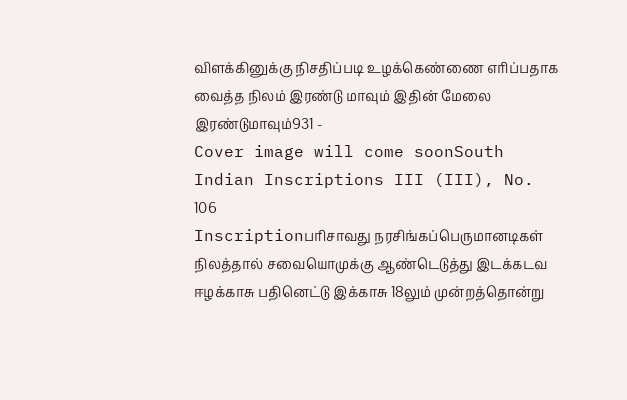விளக்கினுக்கு நிசதிப்படி உழக்கெண்ணை எரிப்பதாக வைத்த நிலம் இரண்டு மாவும் இதின் மேலை இரண்டுமாவும்931 -
Cover image will come soonSouth Indian Inscriptions III (III), No. 106
Inscriptionபரிசாவது நரசிங்கப்பெருமானடிகள் நிலத்தால் சவையொமுக்கு ஆண்டெடுத்து இடக்கடவ ஈழக்காசு பதினெட்டு இக்காசு 18லும் முன்றத்தொன்று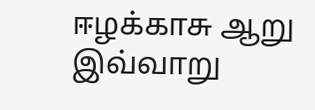ஈழக்காசு ஆறு இவ்வாறு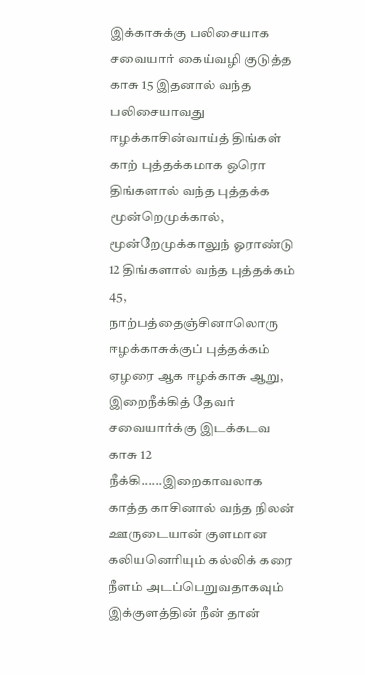இக்காசுக்கு பலிசையாக சவையார் கைய்வழி குடுத்த காசு 15 இதனால் வந்த பலிசையாவது ஈழக்காசின்வாய்த் திங்கள் காற் புத்தக்கமாக ஒரொ திங்களால் வந்த புத்தக்க மூன்றெமுக்கால், மூன்றேமுக்காலுந் ஓராண்டு 12 திங்களால் வந்த புத்தக்கம் 45, நாற்பத்தைஞ்சினாலொரு ஈழக்காசுக்குப் புத்தக்கம் ஏழரை ஆக ஈழக்காசு ஆறு, இறைநீக்கித் தேவர் சவையார்க்கு இடக்கடவ காசு 12 நீக்கி......இறைகாவலாக காத்த காசினால் வந்த நிலன் ஊருடையான் குளமான கலியனெரியும் கல்லிக் கரை நீளம் அடப்பெறுவதாகவும் இக்குளத்தின் நீன் தான்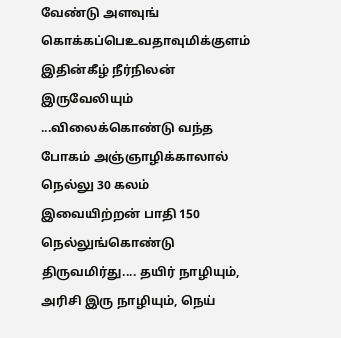வேண்டு அளவுங் கொக்கப்பெஉவதாவுமிக்குளம் இதின்கீழ் நீர்நிலன் இருவேலியும் ...விலைக்கொண்டு வந்த போகம் அஞ்ஞாழிக்காலால் நெல்லு 30 கலம் இவையிற்றன் பாதி 150 நெல்லுங்கொண்டு திருவமிர்து.... தயிர் நாழியும், அரிசி இரு நாழியும், நெய்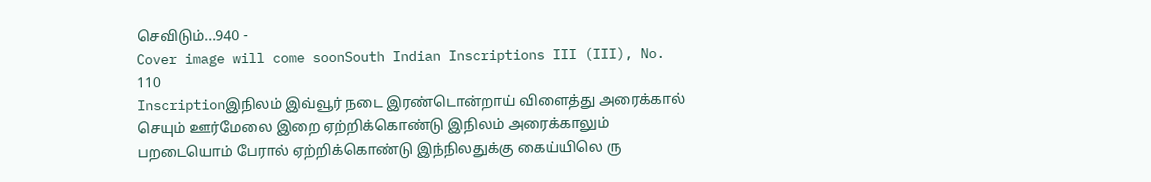செவிடும்...940 -
Cover image will come soonSouth Indian Inscriptions III (III), No. 110
Inscriptionஇநிலம் இவ்வூர் நடை இரண்டொன்றாய் விளைத்து அரைக்கால் செயும் ஊர்மேலை இறை ஏற்றிக்கொண்டு இநிலம் அரைக்காலும் பறடையொம் பேரால் ஏற்றிக்கொண்டு இந்நிலதுக்கு கைய்யிலெ ரு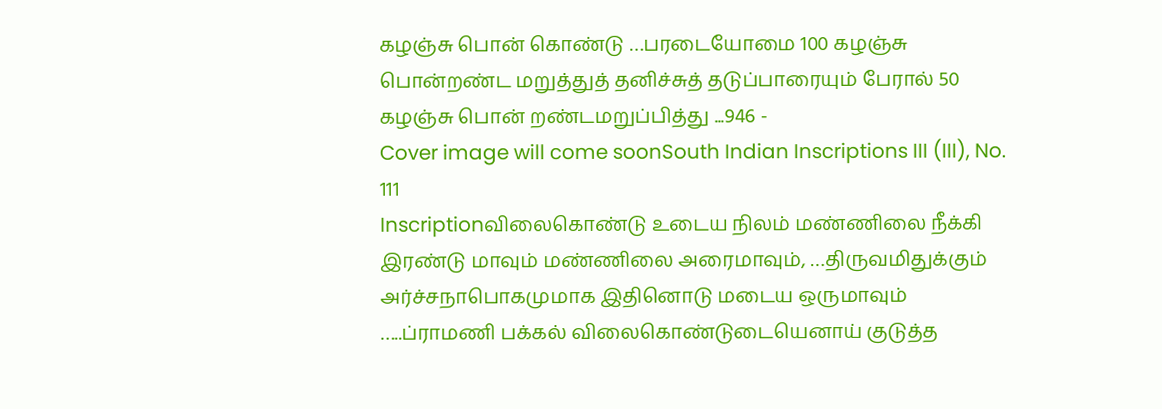கழஞ்சு பொன் கொண்டு …பரடையோமை 100 கழஞ்சு பொன்றண்ட மறுத்துத் தனிச்சுத் தடுப்பாரையும் பேரால் 50 கழஞ்சு பொன் றண்டமறுப்பித்து ...946 -
Cover image will come soonSouth Indian Inscriptions III (III), No. 111
Inscriptionவிலைகொண்டு உடைய நிலம் மண்ணிலை நீக்கி இரண்டு மாவும் மண்ணிலை அரைமாவும், …திருவமிதுக்கும் அர்ச்சநாபொகமுமாக இதினொடு மடைய ஒருமாவும் …..ப்ராமணி பக்கல் விலைகொண்டுடையெனாய் குடுத்த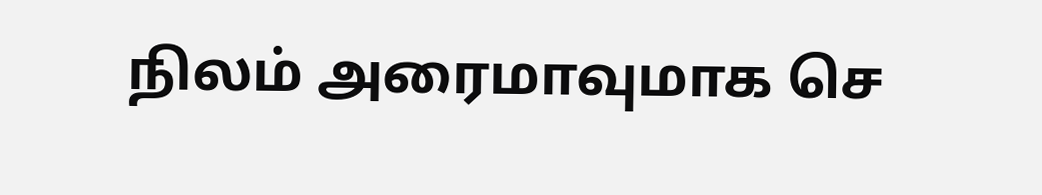நிலம் அரைமாவுமாக செ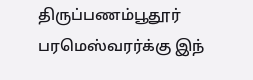திருப்பணம்பூதூர் பரமெஸ்வரர்க்கு இந்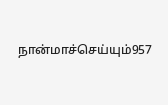நான்மாச்செய்யும்957